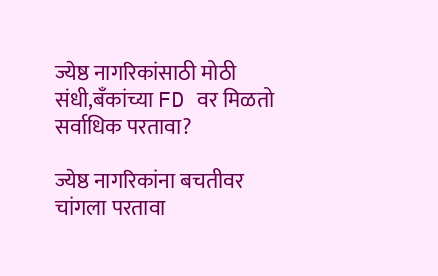ज्येष्ठ नागरिकांसाठी मोठी संधी,बँकांच्या FD वर मिळतो सर्वाधिक परतावा?

ज्येष्ठ नागरिकांना बचतीवर चांगला परतावा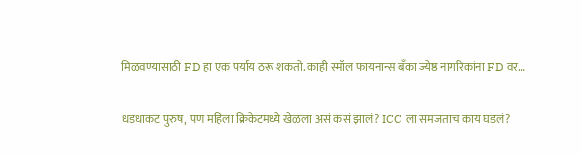मिळवण्यासाठी FD हा एक पर्याय ठरू शकतो. काही स्मॉल फायनान्स बँका ज्येष्ठ नागरिकांना FD वर…

धडधाकट पुरुष, पण महिला क्रिकेटमध्ये खेळला असं कसं झालं? ICC ला समजताच काय घडलं?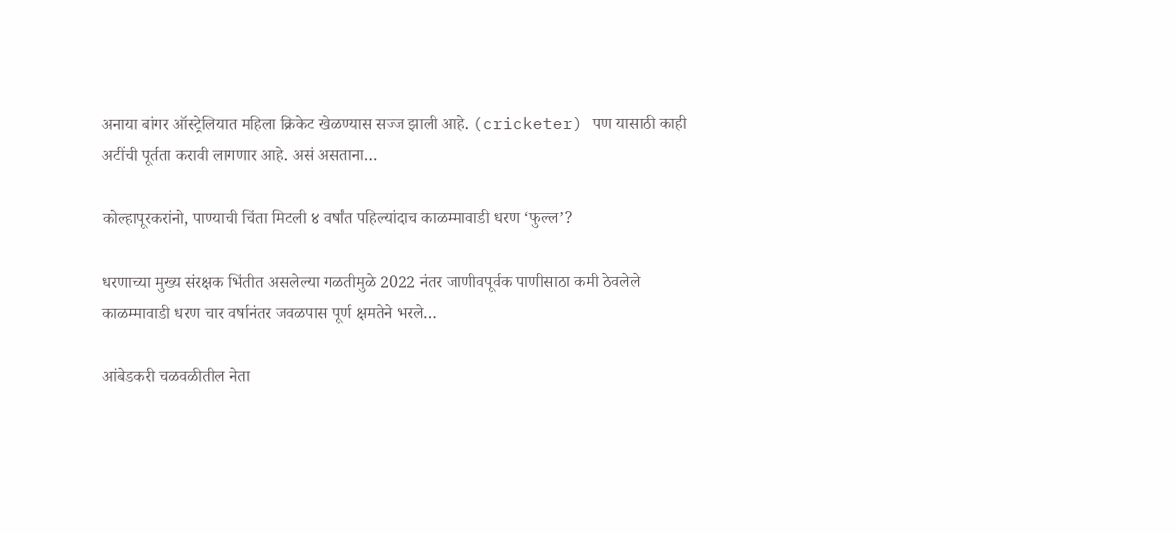अनाया बांगर ऑस्ट्रेलियात महिला क्रिकेट खेळण्यास सज्ज झाली आहे. (cricketer) पण यासाठी काही अटींची पूर्तता करावी लागणार आहे. असं असताना…

कोल्हापूरकरांनो, पाण्याची चिंता मिटली ४ वर्षांत पहिल्यांदाच काळम्मावाडी धरण ‘फुल्ल’?

धरणाच्या मुख्य संरक्षक भिंतीत असलेल्या गळतीमुळे 2022 नंतर जाणीवपूर्वक पाणीसाठा कमी ठेवलेले काळम्मावाडी धरण चार वर्षानंतर जवळपास पूर्ण क्षमतेने भरले…

आंबेडकरी चळवळीतील नेता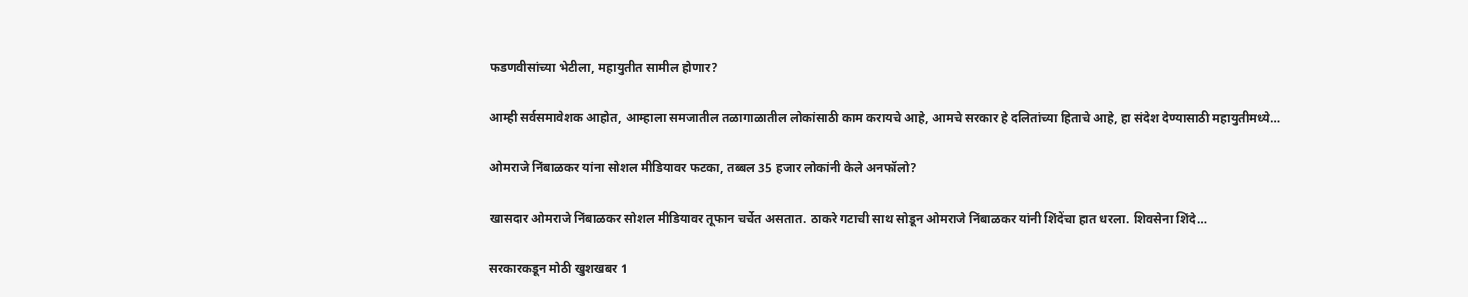फडणवीसांच्या भेटीला, महायुतीत सामील होणार?

आम्ही सर्वसमावेशक आहोत, आम्हाला समजातील तळागाळातील लोकांसाठी काम करायचे आहे, आमचे सरकार हे दलितांच्या हिताचे आहे, हा संदेश देण्यासाठी महायुतीमध्ये…

ओमराजे निंबाळकर यांना सोशल मीडियावर फटका, तब्बल 35 हजार लोकांनी केले अनफॉलो?

खासदार ओमराजे निंबाळकर सोशल मीडियावर तूफान चर्चेत असतात. ठाकरे गटाची साथ सोडून ओमराजे निंबाळकर यांनी शिंदेंचा हात धरला. शिवसेना शिंदे…

सरकारकडून मोठी खुशखबर 1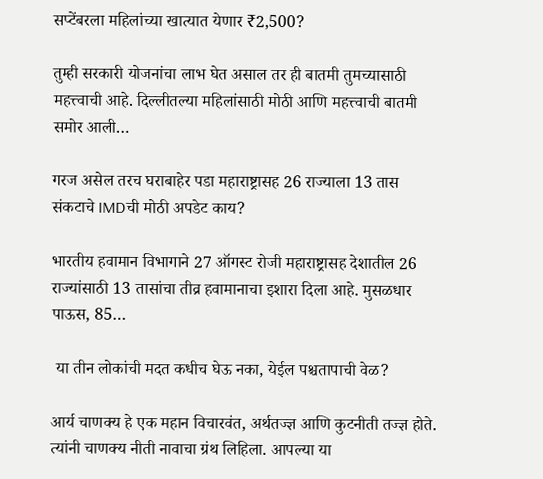सप्टेंबरला महिलांच्या खात्यात येणार ₹2,500?

तुम्ही सरकारी योजनांचा लाभ घेत असाल तर ही बातमी तुमच्यासाठी महत्त्वाची आहे. दिल्लीतल्या महिलांसाठी मोठी आणि महत्त्वाची बातमी समोर आली…

गरज असेल तरच घराबाहेर पडा महाराष्ट्रासह 26 राज्याला 13 तास संकटाचे IMDची मोठी अपडेट काय?

भारतीय हवामान विभागाने 27 ऑगस्ट रोजी महाराष्ट्रासह देशातील 26 राज्यांसाठी 13 तासांचा तीव्र हवामानाचा इशारा दिला आहे. मुसळधार पाऊस, 85…

 या तीन लोकांची मदत कधीच घेऊ नका, येईल पश्चतापाची वेळ?

आर्य चाणक्य हे एक महान विचारवंत, अर्थतज्ज्ञ आणि कुटनीती तज्ज्ञ होते. त्यांनी चाणक्य नीती नावाचा ग्रंथ लिहिला. आपल्या या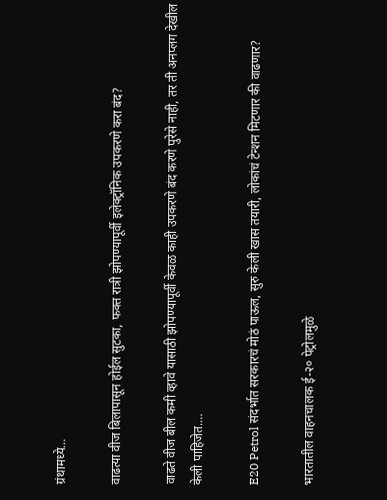ग्रंथामध्ये…

वाढत्या वीज बिलापासून होईल सुटका, फक्त रात्री झोपण्यापूर्वी इलेक्ट्रॉनिक उपकरणे करा बंद?

वाढते वीज बील कमी व्हावे यासाठी झोपण्यापूर्वी केवळ काही उपकरणे बंद करणे पुरेसे नाही, तर ती अनप्लग देखील केली पाहिजेत.…

E20 Petrol संदर्भात सरकारचं मोठं पाऊल, सुरु केली खास तयारी, लोकांचं टेन्शन मिटणार की वाढणार?

भारतातील वाहनचालक ई-२० पेट्रोलमुळे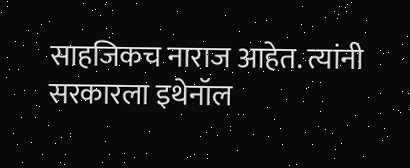साहजिकच नाराज आहेत. त्यांनी सरकारला इथेनॉल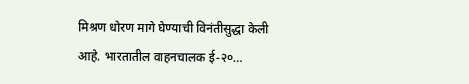मिश्रण धोरण मागे घेण्याची विनंतीसुद्धा केली आहे. भारतातील वाहनचालक ई-२०…